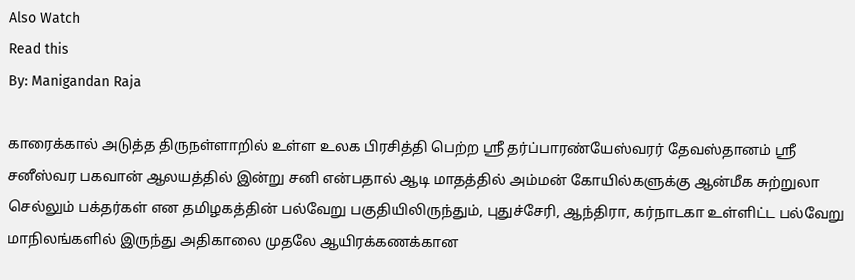Also Watch
Read this
By: Manigandan Raja

காரைக்கால் அடுத்த திருநள்ளாறில் உள்ள உலக பிரசித்தி பெற்ற ஸ்ரீ தர்ப்பாரண்யேஸ்வரர் தேவஸ்தானம் ஸ்ரீ சனீஸ்வர பகவான் ஆலயத்தில் இன்று சனி என்பதால் ஆடி மாதத்தில் அம்மன் கோயில்களுக்கு ஆன்மீக சுற்றுலா செல்லும் பக்தர்கள் என தமிழகத்தின் பல்வேறு பகுதியிலிருந்தும், புதுச்சேரி, ஆந்திரா, கர்நாடகா உள்ளிட்ட பல்வேறு மாநிலங்களில் இருந்து அதிகாலை முதலே ஆயிரக்கணக்கான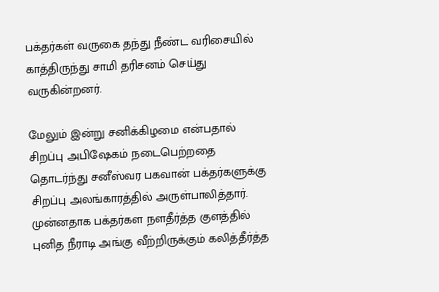பக்தர்கள் வருகை தந்து நீண்ட வரிசையில் காத்திருந்து சாமி தரிசனம் செய்து வருகின்றனர்.

மேலும் இன்று சனிக்கிழமை என்பதால் சிறப்பு அபிஷேகம் நடைபெற்றதை தொடர்ந்து சனீஸ்வர பகவான் பக்தர்களுக்கு சிறப்பு அலங்காரத்தில் அருள்பாலித்தார். முன்னதாக பக்தர்கள நளதீர்த்த குளத்தில் புனித நீராடி அங்கு வீற்றிருக்கும் கலித்தீர்த்த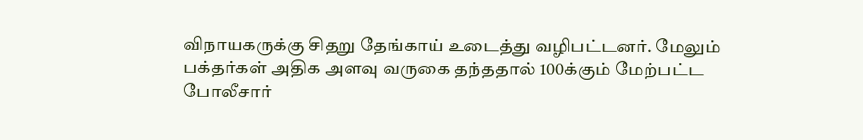விநாயகருக்கு சிதறு தேங்காய் உடைத்து வழிபட்டனர். மேலும் பக்தர்கள் அதிக அளவு வருகை தந்ததால் 100க்கும் மேற்பட்ட போலீசார்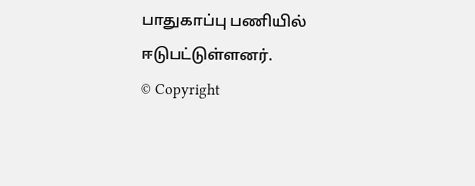பாதுகாப்பு பணியில் ஈடுபட்டுள்ளனர்.
© Copyright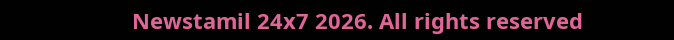Newstamil 24x7 2026. All rights reserved